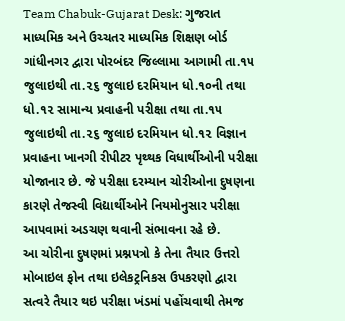Team Chabuk-Gujarat Desk: ગુજરાત માધ્યમિક અને ઉચ્ચતર માધ્યમિક શિક્ષણ બોર્ડ ગાંધીનગર દ્વારા પોરબંદર જિલ્લામા આગામી તા.૧૫ જુલાઇથી તા.૨૬ જુલાઇ દરમિયાન ધો.૧૦ની તથા ધો.૧૨ સામાન્ય પ્રવાહની પરીક્ષા તથા તા.૧૫ જુલાઇથી તા.૨૬ જુલાઇ દરમિયાન ધો.૧૨ વિજ્ઞાન પ્રવાહના ખાનગી રીપીટર પૃથ્થક વિધાર્થીઓની પરીક્ષા યોજાનાર છે. જે પરીક્ષા દરમ્યાન ચોરીઓના દુષણના કારણે તેજસ્વી વિદ્યાર્થીઓને નિયમોનુસાર પરીક્ષા આપવામાં અડચણ થવાની સંભાવના રહે છે.
આ ચોરીના દુષણમાં પ્રશ્નપત્રો કે તેના તૈયાર ઉત્તરો મોબાઇલ ફોન તથા ઇલેકટ્રનિકસ ઉપકરણો દ્વારા સત્વરે તૈયાર થઇ પરીક્ષા ખંડમાં પહોંચવાથી તેમજ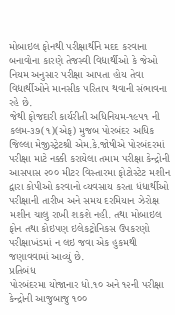મોબાઇલ ફોનથી પરીક્ષાર્થીને મદદ કરવાના બનાવોના કારણે તેજસ્વી વિદ્યાર્થીઓ કે જેઓ નિયમ અનુસાર પરીક્ષા આપતા હોય તેવા વિદ્યાર્થીઓને માનસીક પરિતાપ થવાની સંભાવના રહે છે.
જેથી ફોજદારી કાર્યરીતી અધિનિયમ-૧૯૫૧ ની કલમ-૩૭(૧)(એફ) મુજબ પોરબંદર અધિક જિલ્લા મેજીસ્ટ્રેટશ્રી એમ.કે.જોષીએ પોરબંદરમાં પરીક્ષા માટે નક્કી કરાયેલા તમામ પરીક્ષા કેન્દ્રોની આસપાસ ૨૦૦ મીટર વિસ્તારમા ફોટોસ્ટેટ મશીન દ્વારા કોપીઓ કરવાનો વ્યવસાય કરતા ધંધાર્થીઓ પરીક્ષાની તારીખ અને સમય દરમિયાન ઝેરોક્ષ મશીન ચાલુ રાખી શકશે નહી. તથા મોબાઇલ ફોન તથા કોઇપણ ઇલેકટ્રોનિકસ ઉપકરણો પરીક્ષાખંડમાં ન લઇ જવા એક હુકમથી જણાવવામાં આવ્યું છે.
પ્રતિબંધ
પોરબંદરમા યોજાનાર ધો.૧૦ અને ૧૨ની પરીક્ષા કેન્દ્રોની આજુબાજુ ૧૦૦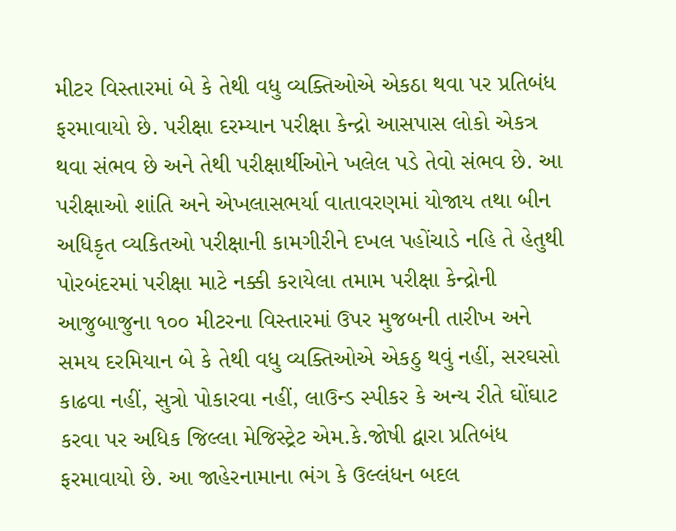મીટર વિસ્તારમાં બે કે તેથી વધુ વ્યક્તિઓએ એકઠા થવા પર પ્રતિબંધ ફરમાવાયો છે. પરીક્ષા દરમ્યાન પરીક્ષા કેન્દ્રો આસપાસ લોકો એકત્ર થવા સંભવ છે અને તેથી પરીક્ષાર્થીઓને ખલેલ પડે તેવો સંભવ છે. આ પરીક્ષાઓ શાંતિ અને એખલાસભર્યા વાતાવરણમાં યોજાય તથા બીન અધિકૃત વ્યકિતઓ પરીક્ષાની કામગીરીને દખલ પહોંચાડે નહિ તે હેતુથી પોરબંદરમાં પરીક્ષા માટે નક્કી કરાયેલા તમામ પરીક્ષા કેન્દ્રોની આજુબાજુના ૧૦૦ મીટરના વિસ્તારમાં ઉપર મુજબની તારીખ અને સમય દરમિયાન બે કે તેથી વધુ વ્યક્તિઓએ એકઠુ થવું નહીં, સરઘસો કાઢવા નહીં, સુત્રો પોકારવા નહીં, લાઉન્ડ સ્પીકર કે અન્ય રીતે ઘોંઘાટ કરવા પર અધિક જિલ્લા મેજિસ્ટ્રેટ એમ.કે.જોષી દ્વારા પ્રતિબંધ ફરમાવાયો છે. આ જાહેરનામાના ભંગ કે ઉલ્લંધન બદલ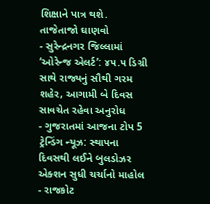શિક્ષાને પાત્ર થશે.
તાજેતાજો ઘાણવો
- સુરેન્દ્રનગર જિલ્લામાં ‘ઓરેન્જ એલર્ટ’: ૪૫.૫ ડિગ્રી સાથે રાજ્યનું સૌથી ગરમ શહેર, આગામી બે દિવસ સાવચેત રહેવા અનુરોધ
- ગુજરાતમાં આજના ટોપ 5 ટ્રેન્ડિંગ ન્યૂઝ: સ્થાપના દિવસથી લઈને બુલડોઝર એક્શન સુધી ચર્ચાનો માહોલ
- રાજકોટ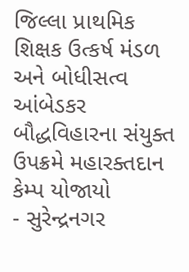જિલ્લા પ્રાથમિક શિક્ષક ઉત્કર્ષ મંડળ અને બોધીસત્વ આંબેડકર બૌદ્ધવિહારના સંયુક્ત ઉપક્રમે મહારક્તદાન કેમ્પ યોજાયો
- સુરેન્દ્રનગર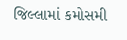જિલ્લામાં કમોસમી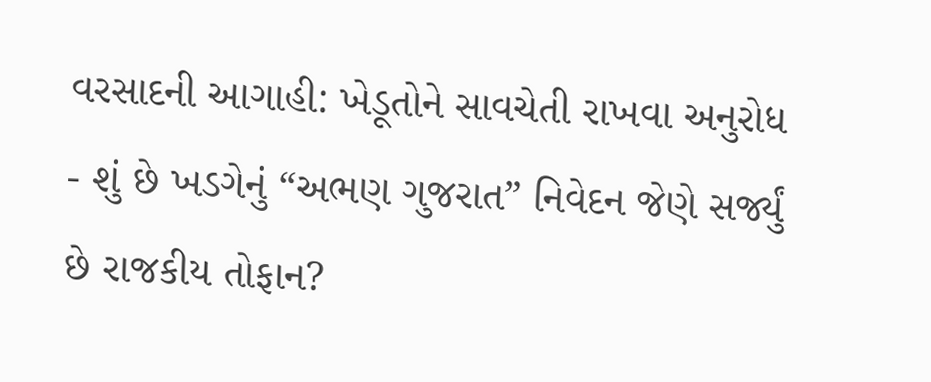વરસાદની આગાહી: ખેડૂતોને સાવચેતી રાખવા અનુરોધ
- શું છે ખડગેનું “અભણ ગુજરાત” નિવેદન જેણે સર્જ્યું છે રાજકીય તોફાન?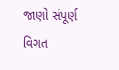જાણો સંપૂર્ણ વિગત